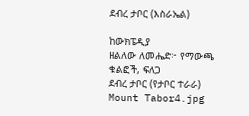ደብረ ታቦር (እስራኤል)

ከውክፔዲያ
ዘልለው ለመሔድ፦ የማውጫ ቁልፎች, ፍለጋ
ደብረ ታቦር (የታቦር ተራራ)
Mount Tabor4.jpg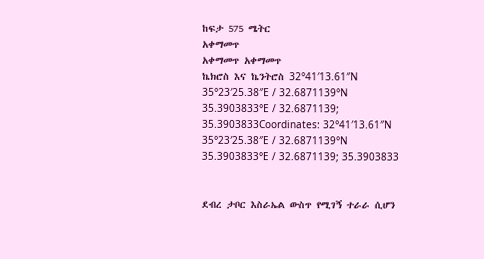ከፍታ 575 ሜትር
አቀማመጥ
አቀማመጥ አቀማመጥ
ኬክሮስ እና ኬንትሮስ 32°41′13.61″N 35°23′25.38″E / 32.6871139°N 35.3903833°E / 32.6871139; 35.3903833Coordinates: 32°41′13.61″N 35°23′25.38″E / 32.6871139°N 35.3903833°E / 32.6871139; 35.3903833


ደብረ ታቦር እስራኤል ውስጥ የሚገኝ ተራራ ሲሆን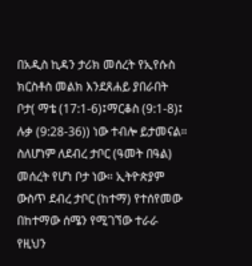በአዲስ ኪዳን ታሪክ መሰረት የኢየሱስ ክርስቶስ መልክ እንደጸሐይ ያበራበት ቦታ( ማቴ (17:1-6)፤ማርቆስ (9:1-8)፤ ሉቃ (9:28-36)) ነው ተብሎ ይታመናል። ስለሆነም ለደብረ ታቦር (ዓመት በዓል) መሰረት የሆነ ቦታ ነው። ኢትዮጵያም ውስጥ ደብረ ታቦር (ከተማ) የተሰየመው በከተማው ሰሜን የሚገኘው ተራራ የዚህን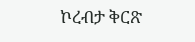ኮረብታ ቅርጽ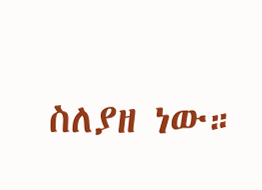ስለያዘ ነው።